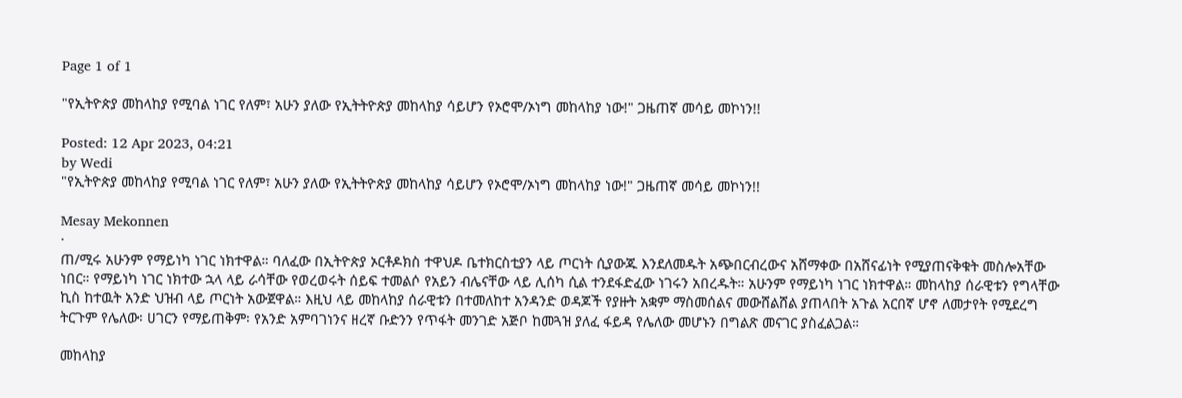Page 1 of 1

"የኢትዮጵያ መከላከያ የሚባል ነገር የለም፣ አሁን ያለው የኢትትዮጵያ መከላከያ ሳይሆን የኦሮሞ/ኦነግ መከላከያ ነው!" ጋዜጠኛ መሳይ መኮነን!!

Posted: 12 Apr 2023, 04:21
by Wedi
"የኢትዮጵያ መከላከያ የሚባል ነገር የለም፣ አሁን ያለው የኢትትዮጵያ መከላከያ ሳይሆን የኦሮሞ/ኦነግ መከላከያ ነው!" ጋዜጠኛ መሳይ መኮነን!!

Mesay Mekonnen
·
ጠ/ሚሩ አሁንም የማይነካ ነገር ነክተዋል። ባለፈው በኢትዮጵያ ኦርቶዶክስ ተዋህዶ ቤተክርስቲያን ላይ ጦርነት ሲያውጁ እንደለመዱት አጭበርብረውና አሸማቀው በአሸናፊነት የሚያጠናቅቁት መስሎአቸው ነበር። የማይነካ ነገር ነክተው ኋላ ላይ ራሳቸው የወረወሩት ሰይፍ ተመልሶ የአይን ብሌናቸው ላይ ሊሰካ ሲል ተንደፋድፈው ነገሩን አበረዱት። አሁንም የማይነካ ነገር ነክተዋል። መከላከያ ሰራዊቱን የግላቸው ኪስ ከተዉት አንድ ህዝብ ላይ ጦርነት አውጀዋል። እዚህ ላይ መከላከያ ሰራዊቱን በተመለከተ አንዳንድ ወዳጆች የያዙት አቋም ማስመሰልና መውሸልሸል ያጠላበት አጉል አርበኛ ሆኖ ለመታየት የሚደረግ ትርጉም የሌለው፡ ሀገርን የማይጠቅም፡ የአንድ አምባገነንና ዘረኛ ቡድንን የጥፋት መንገድ አጅቦ ከመጓዝ ያለፈ ፋይዳ የሌለው መሆኑን በግልጽ መናገር ያስፈልጋል።

መከላከያ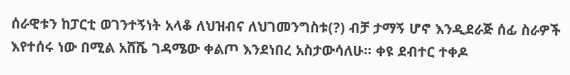ሰራዊቱን ከፓርቲ ወገንተኝነት አላቆ ለህዝብና ለህገመንግስቱ(?) ብቻ ታማኝ ሆኖ እንዲደራጅ ሰፊ ስራዎች እየተሰሩ ነው በሚል አሸሼ ገዳሜው ቀልጦ እንደነበረ አስታውሳለሁ። ቀዩ ደብተር ተቀዶ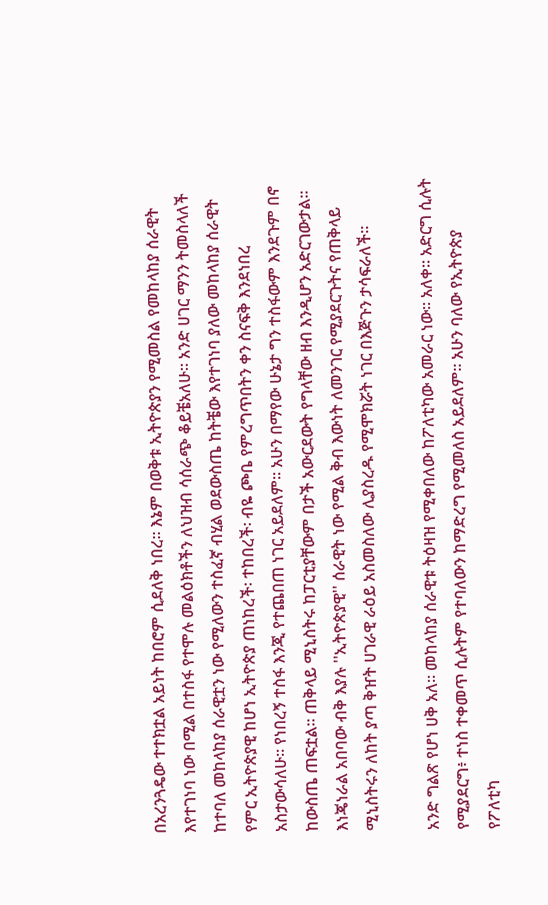በአረንጓዴው ተተክቷል አይነት ከበሮም ሲደለቅ ነበረ። እኔም በወቅቱ ኢትዮጵያን የሚመስል የመከላከያ ሰራዊት እየተገነባ ነው በሚል በተስፋ የተሞሉ መልዕክቶችን ለህዝብ ሳሰራጭ ቆይቼአለሁ። አንድ ሀገር ማንን ትመስላለች ከተባለ መከላከያ ሰራዊቷን ነው የሚለውን ተስፈኛ ብሂል ወደውስጤ ከትቼው እየተገነባ ያለው መከላከያ ሰራዊት የምር ኢትዮጵያዊ ከሆነ ኢትዮጵያ ጠነከረች፡ ተከበረች፡ ብዬ ጮቤ የምረግጥበትን ቀን ስናፍቅ እንደነበረ አስታውሳለሁ። የነበረኝ ተስፋ እንጂ የተጨበጠ ነገር አይደለም። አሁን በማየው ሁኔታ ግን ተስፋውም እንደጉም በኖ ከውስጤ ጠፍቷል። ጠቅላይ ሚኒስትሩ ከፓርቲያቸውም በታች አውርደውት የግላቸው ዘብ እንዲሆን አድርገውታል። እነጄነራል አበባው ብቅ እያሉ ''ኢትዮጵያዊ'' ሰራዊት ነው የሚል ቅብ እውነት ለመንገር የሚያደርጉትና የጠቅላይ ሚኒስትሩን ለከት ያጣ ቅዠት ሀገራዊ ራዕይ አስመስለው ሊያስረዱ የሚሞክሯት ነገር በእጅጉን ታሳፍራለች።

አንድ ግልጽ የሆነ ሀቅ አለ። መከላከያ ሰራዊቱ ትዕዛዝ የሚቀበለው ከፖለቲካው አመራር ነው። አለቀ። አድርግ ሲሉት የሚያደርግ፥ ተነስ ተቀመጥ ሲሉትም የተባለውን ከማድረግ የሚመለስ አይደለም። አሁን ባለው የኢትዮጵያ የፖለቲካ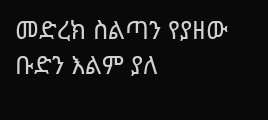መድረክ ስልጣን የያዘው ቡድን እልም ያለ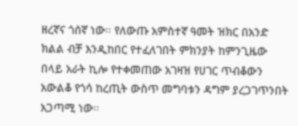ዘረኛና ጎሰኛ ነው። የለውጡ አምስተኛ ዓመት ዝክር በአንድ ክልል ብቻ እንዲከበር የተፈለገበት ምክንያት ከምንጊዜው በላይ አራት ኪሎ የተቀመጠው አገዛዝ የሀገር ጥብቆውን አውልቆ የጎሳ ከረጢት ውስጥ መግባቱን ዳግም ያረጋገጥንበት አጋጣሚ ነው።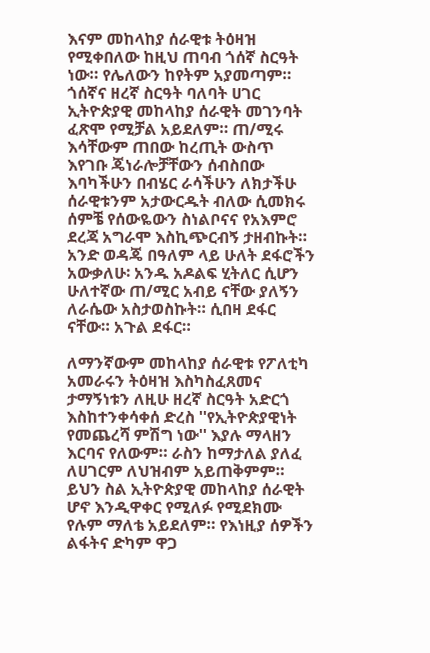እናም መከላከያ ሰራዊቱ ትዕዛዝ የሚቀበለው ከዚህ ጠባብ ጎሰኛ ስርዓት ነው። የሌለውን ከየትም አያመጣም። ጎሰኛና ዘረኛ ስርዓት ባለባት ሀገር ኢትዮጵያዊ መከላከያ ሰራዊት መገንባት ፈጽሞ የሚቻል አይደለም። ጠ/ሚሩ እሳቸውም ጠበው ከረጢት ውስጥ እየገቡ ጄነራሎቻቸውን ሰብስበው እባካችሁን በብሄር ራሳችሁን ለክታችሁ ሰራዊቱንም አታውርዱት ብለው ሲመክሩ ሰምቼ የሰውዬውን ስነልቦናና የአእምሮ ደረጃ አግራሞ እስኪጭርብኝ ታዘብኩት። አንድ ወዳጄ በዓለም ላይ ሁለት ደፋሮችን አውቃለሁ፡ አንዱ አዶልፍ ሂትለር ሲሆን ሁለተኛው ጠ/ሚር አብይ ናቸው ያለኝን ለራሴው አስታወስኩት። ሲበዛ ደፋር ናቸው። አጉል ደፋር።

ለማንኛውም መከላከያ ሰራዊቱ የፖለቲካ አመራሩን ትዕዛዝ እስካስፈጸመና ታማኝነቱን ለዚሁ ዘረኛ ስርዓት አድርጎ እስከተንቀሳቀሰ ድረስ ''የኢትዮጵያዊነት የመጨረሻ ምሽግ ነው'' እያሉ ማላዘን እርባና የለውም። ራስን ከማታለል ያለፈ ለሀገርም ለህዝብም አይጠቅምም። ይህን ስል ኢትዮጵያዊ መከላከያ ሰራዊት ሆኖ እንዲዋቀር የሚለፉ የሚደክሙ የሉም ማለቴ አይደለም። የእነዚያ ሰዎችን ልፋትና ድካም ዋጋ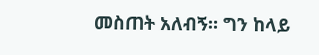መስጠት አለብኝ። ግን ከላይ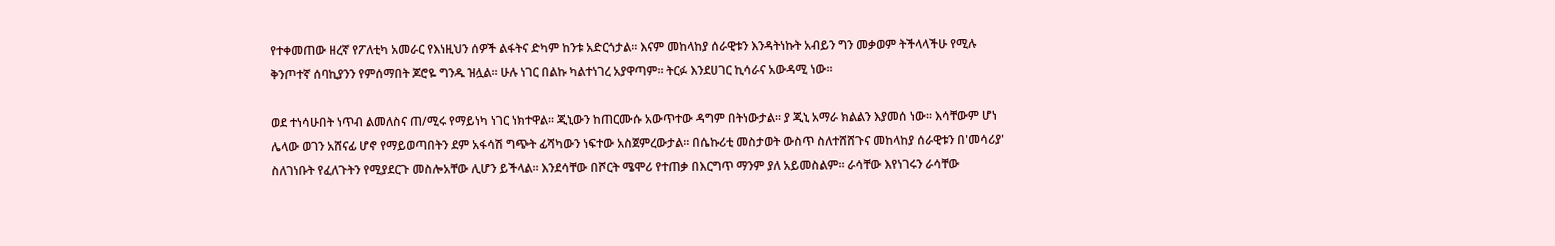የተቀመጠው ዘረኛ የፖለቲካ አመራር የእነዚህን ሰዎች ልፋትና ድካም ከንቱ አድርጎታል። እናም መከላከያ ሰራዊቱን እንዳትነኩት አብይን ግን መቃወም ትችላላችሁ የሚሉ ቅንጦተኛ ሰባኪያንን የምሰማበት ጆሮዬ ግንዱ ዝሏል። ሁሉ ነገር በልኩ ካልተነገረ አያዋጣም። ትርፉ እንደሀገር ኪሳራና አውዳሚ ነው።

ወደ ተነሳሁበት ነጥብ ልመለስና ጠ/ሚሩ የማይነካ ነገር ነክተዋል። ጂኒውን ከጠርሙሱ አውጥተው ዳግም በትነውታል። ያ ጂኒ አማራ ክልልን እያመሰ ነው። እሳቸውም ሆነ ሌላው ወገን አሸናፊ ሆኖ የማይወጣበትን ደም አፋሳሽ ግጭት ፊሻካውን ነፍተው አስጀምረውታል። በሴኩሪቲ መስታወት ውስጥ ስለተሸሸጉና መከላከያ ሰራዊቱን በ'መሳሪያ' ስለገነቡት የፈለጉትን የሚያደርጉ መስሎአቸው ሊሆን ይችላል። እንደሳቸው በሾርት ሜሞሪ የተጠቃ በእርግጥ ማንም ያለ አይመስልም። ራሳቸው እየነገሩን ራሳቸው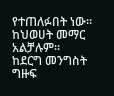የተጠለፉበት ነው። ከህወሀት መማር አልቻሉም። ከደርግ መንግስት ግዙፍ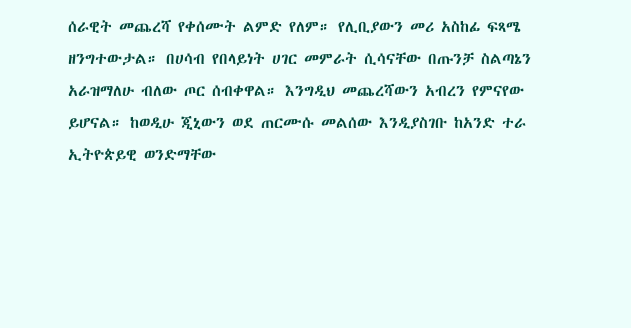ሰራዊት መጨረሻ የቀሰሙት ልምድ የለም። የሊቢያውን መሪ አስከፊ ፍጻሜ ዘንግተውታል። በሀሳብ የበላይነት ሀገር መምራት ሲሳናቸው በጡንቻ ስልጣኔን አራዝማለሁ ብለው ጦር ሰብቀዋል። እንግዲህ መጨረሻውን አብረን የምናየው ይሆናል። ከወዲሁ ጂኒውን ወደ ጠርሙሱ መልሰው እንዲያስገቡ ከአንድ ተራ ኢትዮጵይዊ ወንድማቸው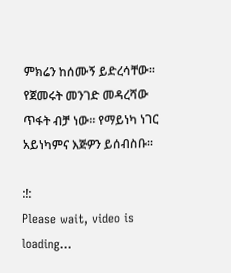ምክሬን ከሰሙኝ ይድረሳቸው። የጀመሩት መንገድ መዳረሻው ጥፋት ብቻ ነው። የማይነካ ነገር አይነካምና እጅዎን ይሰብስቡ።

:!:
Please wait, video is loading...